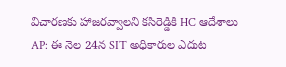విచారణకు హాజరవ్వాలని కసిరెడ్డికి HC ఆదేశాలు
AP: ఈ నెల 24న SIT అధికారుల ఎదుట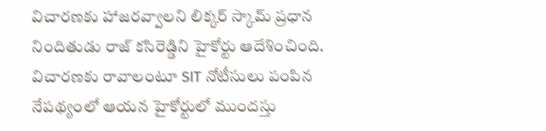విచారణకు హాజరవ్వాలని లిక్కర్ స్కామ్ ప్రధాన నిందితుడు రాజ్ కసిరెడ్డిని హైకోర్టు ఆదేశించింది. విచారణకు రావాలంటూ SIT నోటీసులు పంపిన నేపథ్యంలో ఆయన హైకోర్టులో ముందస్తు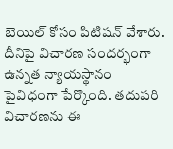బెయిల్ కోసం పిటిషన్ వేశారు. దీనిపై విచారణ సందర్భంగా ఉన్నత న్యాయస్థానం పైవిధంగా పేర్కొంది. తదుపరి విచారణను ఈ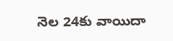నెల 24కు వాయిదా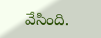వేసింది.